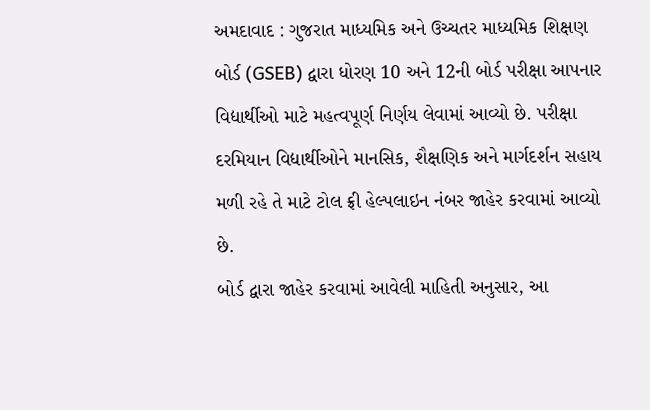અમદાવાદ : ગુજરાત માધ્યમિક અને ઉચ્ચતર માધ્યમિક શિક્ષણ બોર્ડ (GSEB) દ્વારા ધોરણ 10 અને 12ની બોર્ડ પરીક્ષા આપનાર વિદ્યાર્થીઓ માટે મહત્વપૂર્ણ નિર્ણય લેવામાં આવ્યો છે. પરીક્ષા દરમિયાન વિદ્યાર્થીઓને માનસિક, શૈક્ષણિક અને માર્ગદર્શન સહાય મળી રહે તે માટે ટોલ ફ્રી હેલ્પલાઇન નંબર જાહેર કરવામાં આવ્યો છે.
બોર્ડ દ્વારા જાહેર કરવામાં આવેલી માહિતી અનુસાર, આ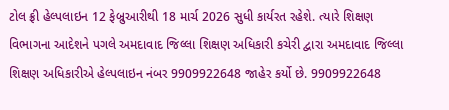ટોલ ફ્રી હેલ્પલાઇન 12 ફેબ્રુઆરીથી 18 માર્ચ 2026 સુધી કાર્યરત રહેશે. ત્યારે શિક્ષણ વિભાગના આદેશને પગલે અમદાવાદ જિલ્લા શિક્ષણ અધિકારી કચેરી દ્વારા અમદાવાદ જિલ્લા શિક્ષણ અધિકારીએ હેલ્પલાઇન નંબર 9909922648 જાહેર કર્યો છે. 9909922648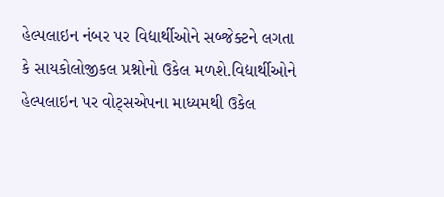હેલ્પલાઇન નંબર પર વિદ્યાર્થીઓને સબ્જેક્ટને લગતા કે સાયકોલોજીકલ પ્રશ્નોનો ઉકેલ મળશે.વિદ્યાર્થીઓને હેલ્પલાઇન પર વોટ્સએપના માધ્યમથી ઉકેલ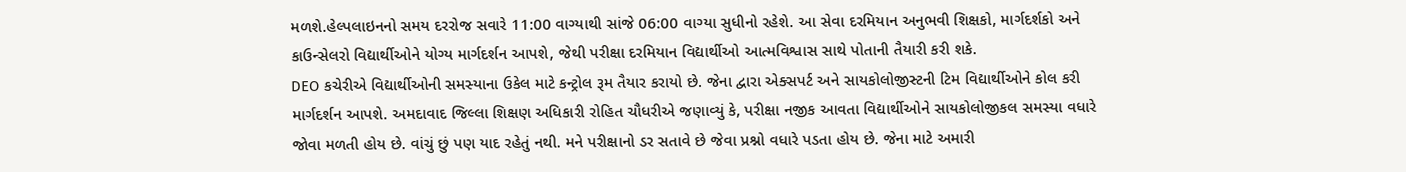મળશે.હેલ્પલાઇનનો સમય દરરોજ સવારે 11:00 વાગ્યાથી સાંજે 06:00 વાગ્યા સુધીનો રહેશે. આ સેવા દરમિયાન અનુભવી શિક્ષકો, માર્ગદર્શકો અને કાઉન્સેલરો વિદ્યાર્થીઓને યોગ્ય માર્ગદર્શન આપશે, જેથી પરીક્ષા દરમિયાન વિદ્યાર્થીઓ આત્મવિશ્વાસ સાથે પોતાની તૈયારી કરી શકે.
DEO કચેરીએ વિદ્યાર્થીઓની સમસ્યાના ઉકેલ માટે કન્ટ્રોલ રૂમ તૈયાર કરાયો છે. જેના દ્વારા એક્સપર્ટ અને સાયકોલોજીસ્ટની ટિમ વિદ્યાર્થીઓને કોલ કરી માર્ગદર્શન આપશે. અમદાવાદ જિલ્લા શિક્ષણ અધિકારી રોહિત ચૌધરીએ જણાવ્યું કે, પરીક્ષા નજીક આવતા વિદ્યાર્થીઓને સાયકોલોજીકલ સમસ્યા વધારે જોવા મળતી હોય છે. વાંચું છું પણ યાદ રહેતું નથી. મને પરીક્ષાનો ડર સતાવે છે જેવા પ્રશ્નો વધારે પડતા હોય છે. જેના માટે અમારી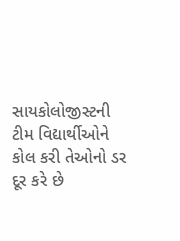સાયકોલોજીસ્ટની ટીમ વિદ્યાર્થીઓને કોલ કરી તેઓનો ડર દૂર કરે છે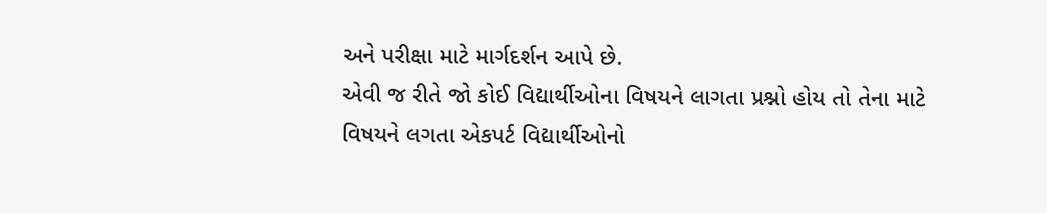અને પરીક્ષા માટે માર્ગદર્શન આપે છે.
એવી જ રીતે જો કોઈ વિદ્યાર્થીઓના વિષયને લાગતા પ્રશ્નો હોય તો તેના માટે વિષયને લગતા એકપર્ટ વિદ્યાર્થીઓનો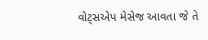વોટ્સએપ મેસેજ આવતા જે તે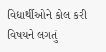વિદ્યાર્થીઓને કોલ કરી વિષયને લગતું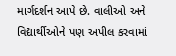માર્ગદર્શન આપે છે. વાલીઓ અને વિદ્યાર્થીઓને પણ અપીલ કરવામાં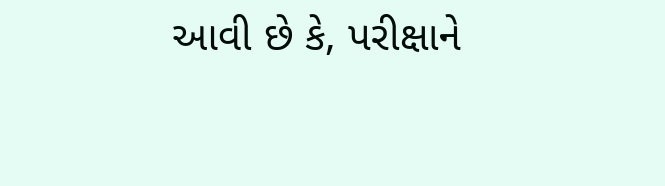આવી છે કે, પરીક્ષાને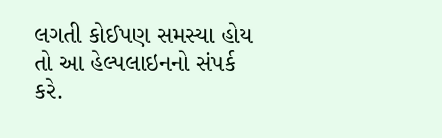લગતી કોઈપણ સમસ્યા હોય તો આ હેલ્પલાઇનનો સંપર્ક કરે.